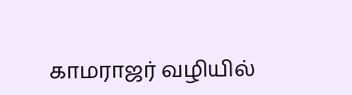காமராஜர் வழியில்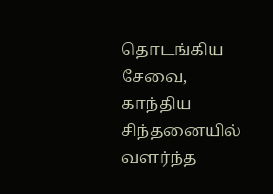தொடங்கிய சேவை, காந்திய சிந்தனையில் வளர்ந்த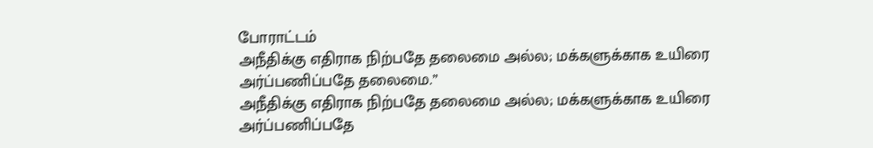போராட்டம்
அநீதிக்கு எதிராக நிற்பதே தலைமை அல்ல; மக்களுக்காக உயிரை அர்ப்பணிப்பதே தலைமை.”
அநீதிக்கு எதிராக நிற்பதே தலைமை அல்ல; மக்களுக்காக உயிரை அர்ப்பணிப்பதே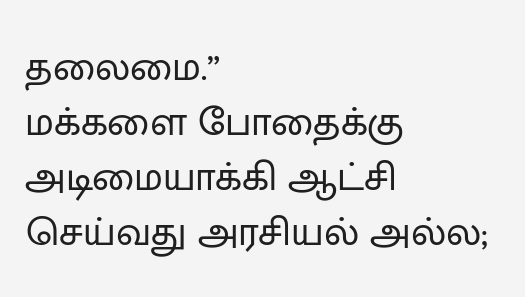தலைமை.”
மக்களை போதைக்கு அடிமையாக்கி ஆட்சி செய்வது அரசியல் அல்ல;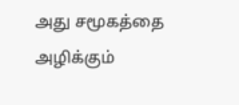அது சமூகத்தை அழிக்கும்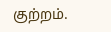குற்றம்.